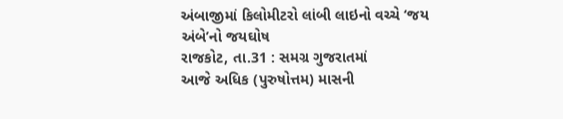અંબાજીમાં કિલોમીટરો લાંબી લાઇનો વચ્ચે ‘જય અંબે’નો જયઘોષ
રાજકોટ, તા.31 : સમગ્ર ગુજરાતમાં
આજે અધિક (પુરુષોત્તમ) માસની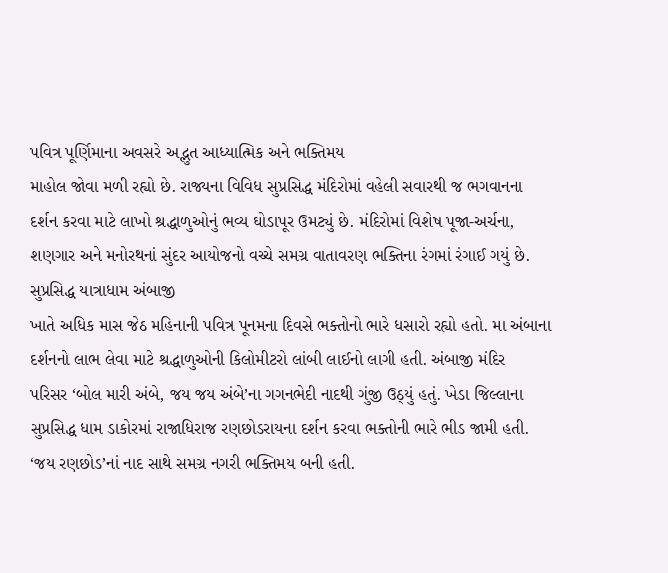પવિત્ર પૂર્ણિમાના અવસરે અદ્ભુત આધ્યાત્મિક અને ભક્તિમય
માહોલ જોવા મળી રહ્યો છે. રાજ્યના વિવિધ સુપ્રસિદ્ધ મંદિરોમાં વહેલી સવારથી જ ભગવાનના
દર્શન કરવા માટે લાખો શ્રદ્ધાળુઓનું ભવ્ય ઘોડાપૂર ઉમટ્યું છે. મંદિરોમાં વિશેષ પૂજા-અર્ચના,
શણગાર અને મનોરથનાં સુંદર આયોજનો વચ્ચે સમગ્ર વાતાવરણ ભક્તિના રંગમાં રંગાઈ ગયું છે.
સુપ્રસિદ્ધ યાત્રાધામ અંબાજી
ખાતે અધિક માસ જેઠ મહિનાની પવિત્ર પૂનમના દિવસે ભક્તોનો ભારે ધસારો રહ્યો હતો. મા અંબાના
દર્શનનો લાભ લેવા માટે શ્રદ્ધાળુઓની કિલોમીટરો લાંબી લાઈનો લાગી હતી. અંબાજી મંદિર
પરિસર ‘બોલ મારી અંબે, જય જય અંબે’ના ગગનભેદી નાદથી ગુંજી ઉઠ્યું હતું. ખેડા જિલ્લાના
સુપ્રસિદ્ધ ધામ ડાકોરમાં રાજાધિરાજ રણછોડરાયના દર્શન કરવા ભક્તોની ભારે ભીડ જામી હતી.
‘જય રણછોડ’નાં નાદ સાથે સમગ્ર નગરી ભક્તિમય બની હતી.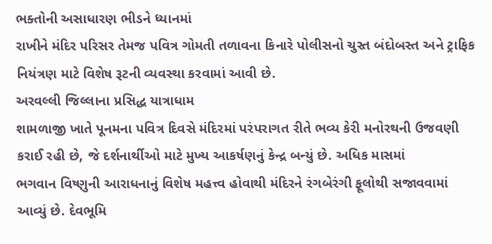ભક્તોની અસાધારણ ભીડને ધ્યાનમાં
રાખીને મંદિર પરિસર તેમજ પવિત્ર ગોમતી તળાવના કિનારે પોલીસનો ચુસ્ત બંદોબસ્ત અને ટ્રાફિક
નિયંત્રણ માટે વિશેષ રૂટની વ્યવસ્થા કરવામાં આવી છે.
અરવલ્લી જિલ્લાના પ્રસિદ્ધ યાત્રાધામ
શામળાજી ખાતે પૂનમના પવિત્ર દિવસે મંદિરમાં પરંપરાગત રીતે ભવ્ય કેરી મનોરથની ઉજવણી
કરાઈ રહી છે, જે દર્શનાર્થીઓ માટે મુખ્ય આકર્ષણનું કેન્દ્ર બન્યું છે. અધિક માસમાં
ભગવાન વિષ્ણુની આરાધનાનું વિશેષ મહત્ત્વ હોવાથી મંદિરને રંગબેરંગી ફૂલોથી સજાવવામાં
આવ્યું છે. દેવભૂમિ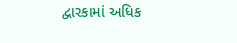દ્વારકામાં અધિક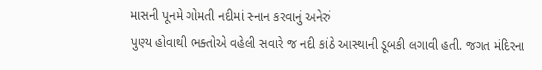માસની પૂનમે ગોમતી નદીમાં સ્નાન કરવાનું અનેરું
પુણ્ય હોવાથી ભક્તોએ વહેલી સવારે જ નદી કાંઠે આસ્થાની ડૂબકી લગાવી હતી. જગત મંદિરના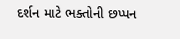દર્શન માટે ભક્તોની છપ્પન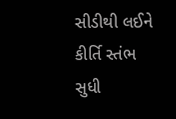સીડીથી લઈને કીર્તિ સ્તંભ સુધી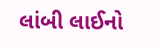લાંબી લાઈનો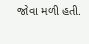જોવા મળી હતી.